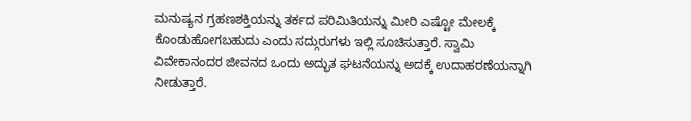ಮನುಷ್ಯನ ಗ್ರಹಣಶಕ್ತಿಯನ್ನು ತರ್ಕದ ಪರಿಮಿತಿಯನ್ನು ಮೀರಿ ಎಷ್ಟೋ ಮೇಲಕ್ಕೆ ಕೊಂಡುಹೋಗಬಹುದು ಎಂದು ಸದ್ಗುರುಗಳು ಇಲ್ಲಿ ಸೂಚಿಸುತ್ತಾರೆ. ಸ್ವಾಮಿ ವಿವೇಕಾನಂದರ ಜೀವನದ ಒಂದು ಅದ್ಭುತ ಘಟನೆಯನ್ನು ಅದಕ್ಕೆ ಉದಾಹರಣೆಯನ್ನಾಗಿ ನೀಡುತ್ತಾರೆ.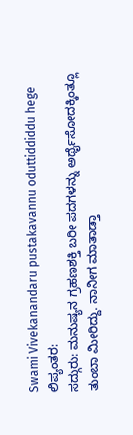Swami Vivekanandaru pustakavannu oduttiddiddu hege
ಲಿಪ್ಯಂತರ:
ಸದ್ಗುರು: ಮನುಷ್ಯನ ಗ್ರಹಣಶಕ್ತಿ ಬರೀ ಪದಗಳನ್ನು ಅರ್ಥೈಸೋದಕ್ಕಿಂತ್ಲೂ ತುಂಬಾ ಮೀರಿದ್ದು. ನಾನೀಗ ಮಾತಾಡ್ತಾ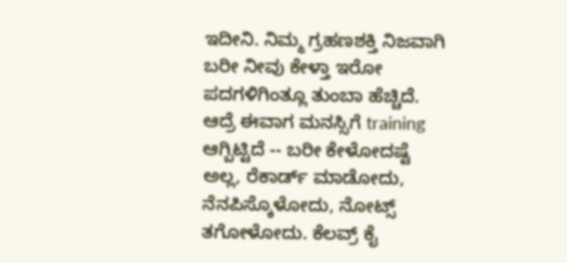ಇದೀನಿ. ನಿಮ್ಮ ಗ್ರಹಣಶಕ್ತಿ ನಿಜವಾಗಿ ಬರೀ ನೀವು ಕೇಳ್ತಾ ಇರೋ ಪದಗಳಿಗಿಂತ್ಲೂ ತುಂಬಾ ಹೆಚ್ಚಿದೆ. ಆದ್ರೆ ಈವಾಗ ಮನಸ್ಸಿಗೆ training ಆಗ್ಬಿಟ್ಟಿದೆ -- ಬರೀ ಕೇಳೋದಷ್ಟೆ ಅಲ್ಲ, ರೆಕಾರ್ಡ್ ಮಾಡೋದು, ನೆನಪಿಸ್ಕೊಳೋದು, ನೋಟ್ಸ್ ತಗೋಳೋದು. ಕೆಲವ್ರ್ ಕೈ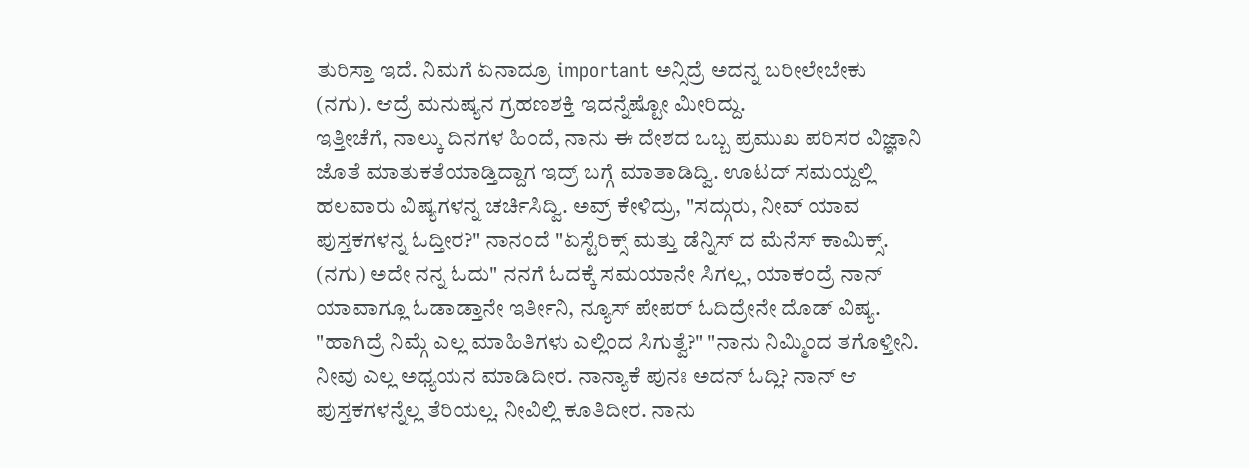ತುರಿಸ್ತಾ ಇದೆ. ನಿಮಗೆ ಏನಾದ್ರೂ important ಅನ್ಸಿದ್ರೆ ಅದನ್ನ ಬರೀಲೇಬೇಕು (ನಗು). ಆದ್ರೆ ಮನುಷ್ಯನ ಗ್ರಹಣಶಕ್ತಿ ಇದನ್ನೆಷ್ಟೋ ಮೀರಿದ್ದು.
ಇತ್ತೀಚೆಗೆ, ನಾಲ್ಕು ದಿನಗಳ ಹಿಂದೆ, ನಾನು ಈ ದೇಶದ ಒಬ್ಬ ಪ್ರಮುಖ ಪರಿಸರ ವಿಜ್ಞಾನಿ ಜೊತೆ ಮಾತುಕತೆಯಾಡ್ತಿದ್ದಾಗ ಇದ್ರ್ ಬಗ್ಗೆ ಮಾತಾಡಿದ್ವಿ. ಊಟದ್ ಸಮಯ್ದಲ್ಲಿ ಹಲವಾರು ವಿಷ್ಯಗಳನ್ನ ಚರ್ಚಿಸಿದ್ವಿ. ಅವ್ರ್ ಕೇಳಿದ್ರು, "ಸದ್ಗುರು, ನೀವ್ ಯಾವ ಪುಸ್ತಕಗಳನ್ನ ಓದ್ತೀರ?" ನಾನಂದೆ "ಏಸ್ಟೆರಿಕ್ಸ್ ಮತ್ತು ಡೆನ್ನಿಸ್ ದ ಮೆನೆಸ್ ಕಾಮಿಕ್ಸ್. (ನಗು) ಅದೇ ನನ್ನ ಓದು" ನನಗೆ ಓದಕ್ಕೆ ಸಮಯಾನೇ ಸಿಗಲ್ಲ, ಯಾಕಂದ್ರೆ ನಾನ್ ಯಾವಾಗ್ಲೂ ಓಡಾಡ್ತಾನೇ ಇರ್ತೀನಿ, ನ್ಯೂಸ್ ಪೇಪರ್ ಓದಿದ್ರೇನೇ ದೊಡ್ ವಿಷ್ಯ. "ಹಾಗಿದ್ರೆ ನಿಮ್ಗೆ ಎಲ್ಲ ಮಾಹಿತಿಗಳು ಎಲ್ಲಿಂದ ಸಿಗುತ್ವೆ?" "ನಾನು ನಿಮ್ಮಿಂದ ತಗೊಳ್ತೀನಿ. ನೀವು ಎಲ್ಲ ಅಧ್ಯಯನ ಮಾಡಿದೀರ. ನಾನ್ಯಾಕೆ ಪುನಃ ಅದನ್ ಓದ್ಲಿ? ನಾನ್ ಆ ಪುಸ್ತಕಗಳನ್ನೆಲ್ಲ ತೆರಿಯಲ್ಲ. ನೀವಿಲ್ಲಿ ಕೂತಿದೀರ. ನಾನು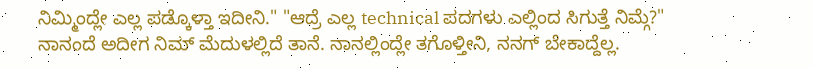ನಿಮ್ಮಿಂದ್ಲೇ ಎಲ್ಲ ಪಡ್ಕೊಳ್ತಾ ಇದೀನಿ." "ಆದ್ರೆ ಎಲ್ಲ technical ಪದಗಳು ಎಲ್ಲಿಂದ ಸಿಗುತ್ತೆ ನಿಮ್ಗೆ?" ನಾನಂದೆ ಅದೀಗ ನಿಮ್ ಮೆದುಳಲ್ಲಿದೆ ತಾನೆ. ನಾನಲ್ಲಿಂದ್ಲೇ ತಗೊಳ್ತೀನಿ, ನನಗ್ ಬೇಕಾದ್ದೆಲ್ಲ.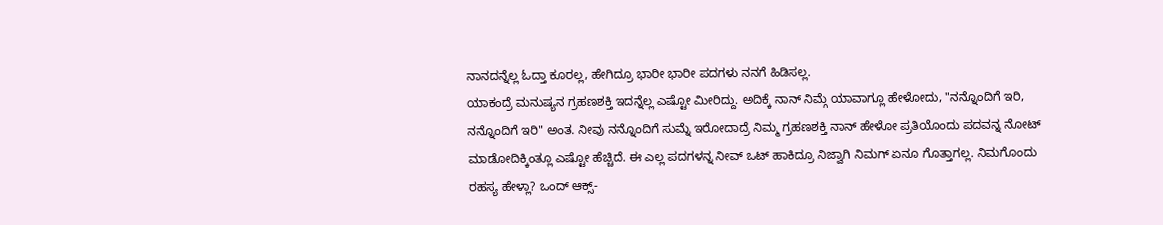ನಾನದನ್ನೆಲ್ಲ ಓದ್ತಾ ಕೂರಲ್ಲ, ಹೇಗಿದ್ರೂ ಭಾರೀ ಭಾರೀ ಪದಗಳು ನನಗೆ ಹಿಡಿಸಲ್ಲ.
ಯಾಕಂದ್ರೆ ಮನುಷ್ಯನ ಗ್ರಹಣಶಕ್ತಿ ಇದನ್ನೆಲ್ಲ ಎಷ್ಟೋ ಮೀರಿದ್ದು. ಅದಿಕ್ಕೆ ನಾನ್ ನಿಮ್ಗೆ ಯಾವಾಗ್ಲೂ ಹೇಳೋದು, "ನನ್ನೊಂದಿಗೆ ಇರಿ, ನನ್ನೊಂದಿಗೆ ಇರಿ" ಅಂತ. ನೀವು ನನ್ನೊಂದಿಗೆ ಸುಮ್ನೆ ಇರೋದಾದ್ರೆ ನಿಮ್ಮ ಗ್ರಹಣಶಕ್ತಿ ನಾನ್ ಹೇಳೋ ಪ್ರತಿಯೊಂದು ಪದವನ್ನ ನೋಟ್ ಮಾಡೋದಿಕ್ಕಿಂತ್ಲೂ ಎಷ್ಟೋ ಹೆಚ್ಚಿದೆ. ಈ ಎಲ್ಲ ಪದಗಳನ್ನ ನೀವ್ ಒಟ್ ಹಾಕಿದ್ರೂ ನಿಜ್ವಾಗಿ ನಿಮಗ್ ಏನೂ ಗೊತ್ತಾಗಲ್ಲ. ನಿಮಗೊಂದು ರಹಸ್ಯ ಹೇಳ್ಲಾ? ಒಂದ್ ಆಕ್ಸ್-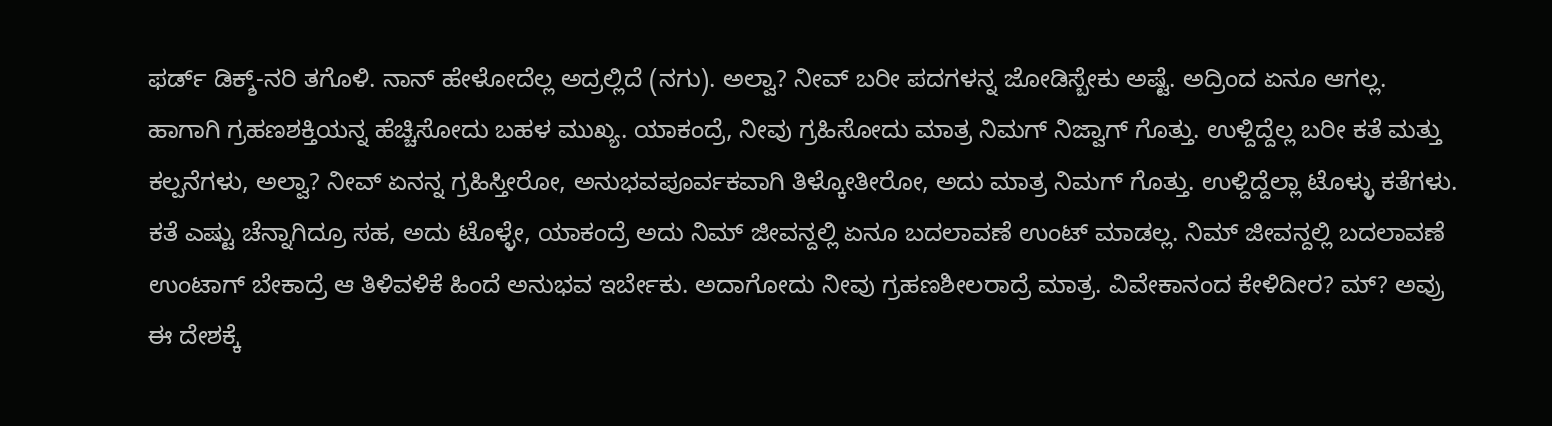ಫರ್ಡ್ ಡಿಕ್ಶ್-ನರಿ ತಗೊಳಿ. ನಾನ್ ಹೇಳೋದೆಲ್ಲ ಅದ್ರಲ್ಲಿದೆ (ನಗು). ಅಲ್ವಾ? ನೀವ್ ಬರೀ ಪದಗಳನ್ನ ಜೋಡಿಸ್ಬೇಕು ಅಷ್ಟೆ. ಅದ್ರಿಂದ ಏನೂ ಆಗಲ್ಲ. ಹಾಗಾಗಿ ಗ್ರಹಣಶಕ್ತಿಯನ್ನ ಹೆಚ್ಚಿಸೋದು ಬಹಳ ಮುಖ್ಯ. ಯಾಕಂದ್ರೆ, ನೀವು ಗ್ರಹಿಸೋದು ಮಾತ್ರ ನಿಮಗ್ ನಿಜ್ವಾಗ್ ಗೊತ್ತು. ಉಳ್ದಿದ್ದೆಲ್ಲ ಬರೀ ಕತೆ ಮತ್ತು ಕಲ್ಪನೆಗಳು, ಅಲ್ವಾ? ನೀವ್ ಏನನ್ನ ಗ್ರಹಿಸ್ತೀರೋ, ಅನುಭವಪೂರ್ವಕವಾಗಿ ತಿಳ್ಕೋತೀರೋ, ಅದು ಮಾತ್ರ ನಿಮಗ್ ಗೊತ್ತು. ಉಳ್ದಿದ್ದೆಲ್ಲಾ ಟೊಳ್ಳು ಕತೆಗಳು. ಕತೆ ಎಷ್ಟು ಚೆನ್ನಾಗಿದ್ರೂ ಸಹ, ಅದು ಟೊಳ್ಳೇ, ಯಾಕಂದ್ರೆ ಅದು ನಿಮ್ ಜೀವನ್ದಲ್ಲಿ ಏನೂ ಬದಲಾವಣೆ ಉಂಟ್ ಮಾಡಲ್ಲ. ನಿಮ್ ಜೀವನ್ದಲ್ಲಿ ಬದಲಾವಣೆ ಉಂಟಾಗ್ ಬೇಕಾದ್ರೆ ಆ ತಿಳಿವಳಿಕೆ ಹಿಂದೆ ಅನುಭವ ಇರ್ಬೇಕು. ಅದಾಗೋದು ನೀವು ಗ್ರಹಣಶೀಲರಾದ್ರೆ ಮಾತ್ರ. ವಿವೇಕಾನಂದ ಕೇಳಿದೀರ? ಮ್? ಅವ್ರು ಈ ದೇಶಕ್ಕೆ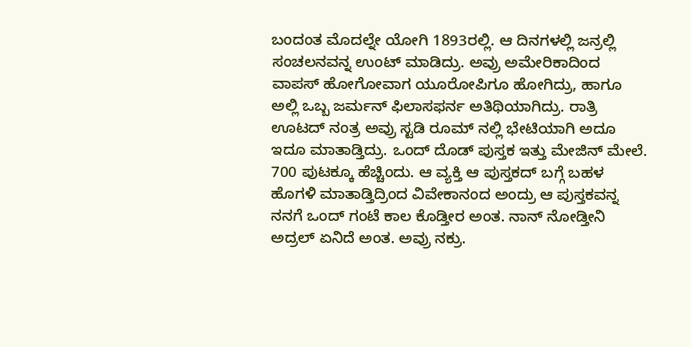ಬಂದಂತ ಮೊದಲ್ನೇ ಯೋಗಿ 1893ರಲ್ಲಿ. ಆ ದಿನಗಳಲ್ಲಿ ಜನ್ರಲ್ಲಿ ಸಂಚಲನವನ್ನ ಉಂಟ್ ಮಾಡಿದ್ರು. ಅವ್ರು ಅಮೇರಿಕಾದಿಂದ ವಾಪಸ್ ಹೋಗೋವಾಗ ಯೂರೋಪಿಗೂ ಹೋಗಿದ್ರು, ಹಾಗೂ ಅಲ್ಲಿ ಒಬ್ಬ ಜರ್ಮನ್ ಫಿಲಾಸಫರ್ನ ಅತಿಥಿಯಾಗಿದ್ರು. ರಾತ್ರಿ ಊಟದ್ ನಂತ್ರ ಅವ್ರು ಸ್ಟಡಿ ರೂಮ್ ನಲ್ಲಿ ಭೇಟಿಯಾಗಿ ಅದೂ ಇದೂ ಮಾತಾಡ್ತಿದ್ರು. ಒಂದ್ ದೊಡ್ ಪುಸ್ತಕ ಇತ್ತು ಮೇಜಿನ್ ಮೇಲೆ. 700 ಪುಟಕ್ಕೂ ಹೆಚ್ಚಿಂದು. ಆ ವ್ಯಕ್ತಿ ಆ ಪುಸ್ತಕದ್ ಬಗ್ಗೆ ಬಹಳ ಹೊಗಳಿ ಮಾತಾಡ್ತಿದ್ರಿಂದ ವಿವೇಕಾನಂದ ಅಂದ್ರು ಆ ಪುಸ್ತಕವನ್ನ ನನಗೆ ಒಂದ್ ಗಂಟೆ ಕಾಲ ಕೊಡ್ತೀರ ಅಂತ. ನಾನ್ ನೋಡ್ತೀನಿ ಅದ್ರಲ್ ಏನಿದೆ ಅಂತ. ಅವ್ರು ನಕ್ರು.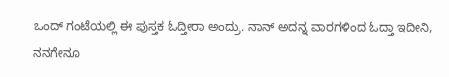ಒಂದ್ ಗಂಟೆಯಲ್ಲಿ ಈ ಪುಸ್ತಕ ಓದ್ತೀರಾ ಅಂದ್ರು. ನಾನ್ ಅದನ್ನ ವಾರಗಳಿಂದ ಓದ್ತಾ ಇದೀನಿ, ನನಗೇನೂ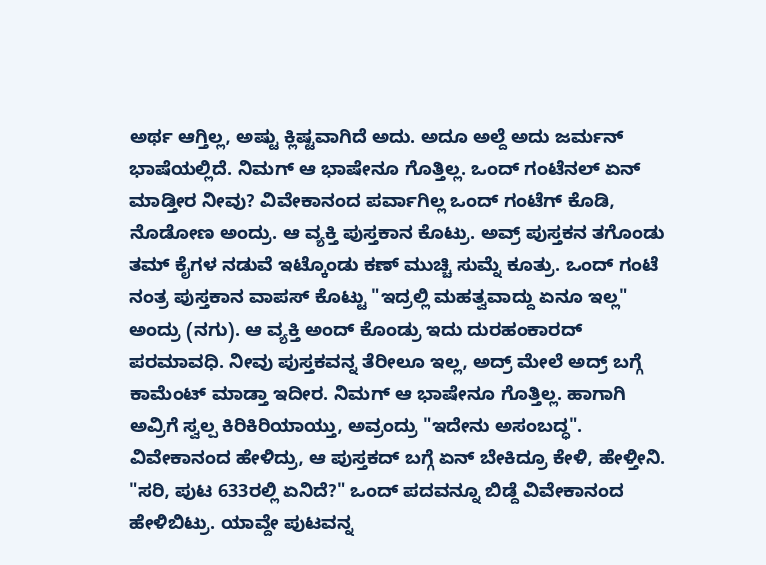ಅರ್ಥ ಆಗ್ತಿಲ್ಲ, ಅಷ್ಟು ಕ್ಲಿಷ್ಟವಾಗಿದೆ ಅದು. ಅದೂ ಅಲ್ದೆ ಅದು ಜರ್ಮನ್ ಭಾಷೆಯಲ್ಲಿದೆ. ನಿಮಗ್ ಆ ಭಾಷೇನೂ ಗೊತ್ತಿಲ್ಲ. ಒಂದ್ ಗಂಟೆನಲ್ ಏನ್ ಮಾಡ್ತೀರ ನೀವು? ವಿವೇಕಾನಂದ ಪರ್ವಾಗಿಲ್ಲ ಒಂದ್ ಗಂಟೆಗ್ ಕೊಡಿ, ನೊಡೋಣ ಅಂದ್ರು. ಆ ವ್ಯಕ್ತಿ ಪುಸ್ತಕಾನ ಕೊಟ್ರು. ಅವ್ರ್ ಪುಸ್ತಕನ ತಗೊಂಡು ತಮ್ ಕೈಗಳ ನಡುವೆ ಇಟ್ಕೊಂಡು ಕಣ್ ಮುಚ್ಚಿ ಸುಮ್ನೆ ಕೂತ್ರು. ಒಂದ್ ಗಂಟೆ ನಂತ್ರ ಪುಸ್ತಕಾನ ವಾಪಸ್ ಕೊಟ್ಟು "ಇದ್ರಲ್ಲಿ ಮಹತ್ವವಾದ್ದು ಏನೂ ಇಲ್ಲ" ಅಂದ್ರು (ನಗು). ಆ ವ್ಯಕ್ತಿ ಅಂದ್ ಕೊಂಡ್ರು ಇದು ದುರಹಂಕಾರದ್ ಪರಮಾವಧಿ. ನೀವು ಪುಸ್ತಕವನ್ನ ತೆರೀಲೂ ಇಲ್ಲ, ಅದ್ರ್ ಮೇಲೆ ಅದ್ರ್ ಬಗ್ಗೆ ಕಾಮೆಂಟ್ ಮಾಡ್ತಾ ಇದೀರ. ನಿಮಗ್ ಆ ಭಾಷೇನೂ ಗೊತ್ತಿಲ್ಲ. ಹಾಗಾಗಿ ಅವ್ರಿಗೆ ಸ್ವಲ್ಪ ಕಿರಿಕಿರಿಯಾಯ್ತು, ಅವ್ರಂದ್ರು "ಇದೇನು ಅಸಂಬದ್ಧ". ವಿವೇಕಾನಂದ ಹೇಳಿದ್ರು, ಆ ಪುಸ್ತಕದ್ ಬಗ್ಗೆ ಏನ್ ಬೇಕಿದ್ರೂ ಕೇಳಿ, ಹೇಳ್ತೀನಿ. "ಸರಿ, ಪುಟ 633ರಲ್ಲಿ ಏನಿದೆ?" ಒಂದ್ ಪದವನ್ನೂ ಬಿಡ್ದೆ ವಿವೇಕಾನಂದ ಹೇಳಿಬಿಟ್ರು. ಯಾವ್ದೇ ಪುಟವನ್ನ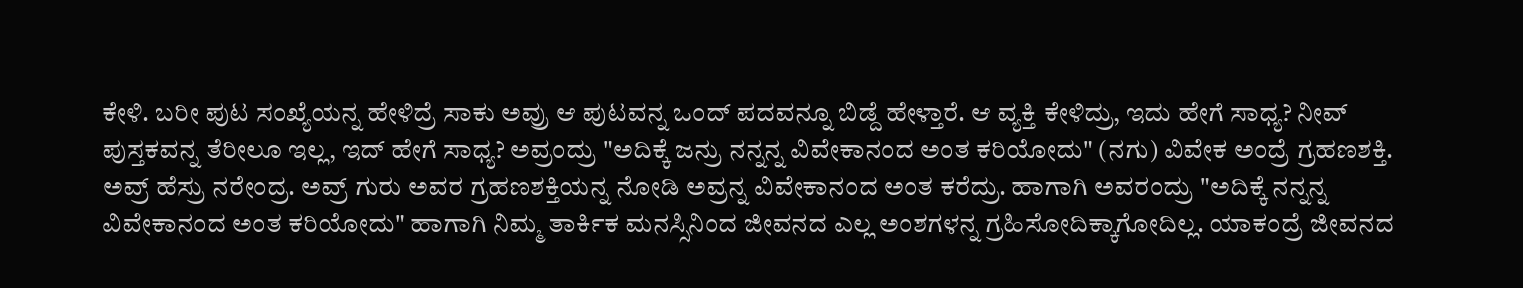ಕೇಳಿ. ಬರೀ ಪುಟ ಸಂಖ್ಯೆಯನ್ನ ಹೇಳಿದ್ರೆ ಸಾಕು ಅವ್ರು ಆ ಪುಟವನ್ನ ಒಂದ್ ಪದವನ್ನೂ ಬಿಡ್ದೆ ಹೇಳ್ತಾರೆ. ಆ ವ್ಯಕ್ತಿ ಕೇಳಿದ್ರು, ಇದು ಹೇಗೆ ಸಾಧ್ಯ? ನೀವ್ ಪುಸ್ತಕವನ್ನ ತೆರೀಲೂ ಇಲ್ಲ, ಇದ್ ಹೇಗೆ ಸಾಧ್ಯ? ಅವ್ರಂದ್ರು "ಅದಿಕ್ಕೆ ಜನ್ರು ನನ್ನನ್ನ ವಿವೇಕಾನಂದ ಅಂತ ಕರಿಯೋದು" (ನಗು) ವಿವೇಕ ಅಂದ್ರೆ ಗ್ರಹಣಶಕ್ತಿ. ಅವ್ರ್ ಹೆಸ್ರು ನರೇಂದ್ರ. ಅವ್ರ್ ಗುರು ಅವರ ಗ್ರಹಣಶಕ್ತಿಯನ್ನ ನೋಡಿ ಅವ್ರನ್ನ ವಿವೇಕಾನಂದ ಅಂತ ಕರೆದ್ರು. ಹಾಗಾಗಿ ಅವರಂದ್ರು "ಅದಿಕ್ಕೆ ನನ್ನನ್ನ ವಿವೇಕಾನಂದ ಅಂತ ಕರಿಯೋದು" ಹಾಗಾಗಿ ನಿಮ್ಮ ತಾರ್ಕಿಕ ಮನಸ್ಸಿನಿಂದ ಜೀವನದ ಎಲ್ಲ ಅಂಶಗಳನ್ನ ಗ್ರಹಿಸೋದಿಕ್ಕಾಗೋದಿಲ್ಲ. ಯಾಕಂದ್ರೆ ಜೀವನದ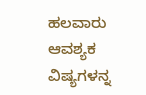ಹಲವಾರು ಆವಶ್ಯಕ ವಿಷ್ಯಗಳನ್ನ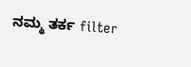ನಮ್ಮ ತರ್ಕ filter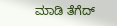ಮಾಡಿ ತೆಗೆದ್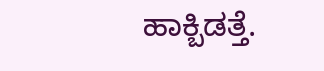ಹಾಕ್ಬಿಡತ್ತೆ.